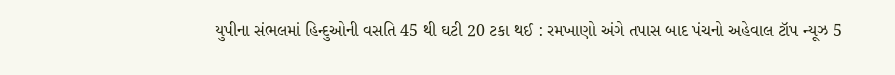યુપીના સંભલમાં હિન્દુઓની વસતિ 45 થી ઘટી 20 ટકા થઈ : રમખાણો અંગે તપાસ બાદ પંચનો અહેવાલ ટૉપ ન્યૂઝ 5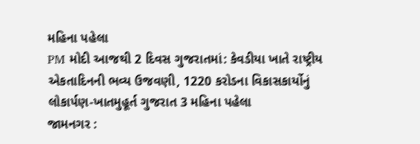મહિના પહેલા
PM મોદી આજથી 2 દિવસ ગુજરાતમાં: કેવડીયા ખાતે રાષ્ટ્રીય એકતાદિનની ભવ્ય ઉજવણી, 1220 કરોડના વિકાસકાર્યોનું લોકાર્પણ-ખાતમુહૂર્ત ગુજરાત 3 મહિના પહેલા
જામનગર :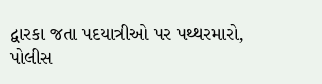દ્વારકા જતા પદયાત્રીઓ પર પથ્થરમારો, પોલીસ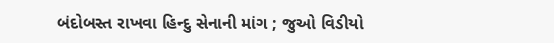બંદોબસ્ત રાખવા હિન્દુ સેનાની માંગ ; જુઓ વિડીયો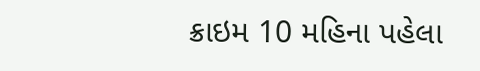ક્રાઇમ 10 મહિના પહેલા